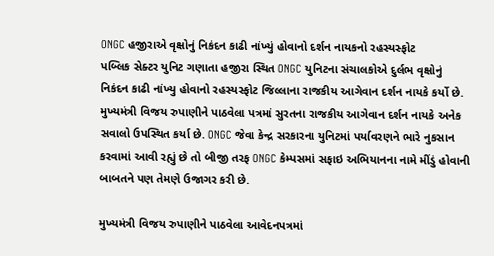ONGC હજીરાએ વૃક્ષોનું નિકંદન કાઢી નાંખ્યું હોવાનો દર્શન નાયકનો રહસ્યસ્ફોટ
પબ્લિક સેક્ટર યુનિટ ગણાતા હજીરા સ્થિત ONGC યુનિટના સંચાલકોએ દુર્લભ વૃક્ષોનું નિકંદન કાઢી નાંખ્યુ હોવાનો રહસ્યસ્ફોટ જિલ્લાના રાજકીય આગેવાન દર્શન નાયકે કર્યો છે. મુખ્યમંત્રી વિજય રુપાણીને પાઠવેલા પત્રમાં સુરતના રાજકીય આગેવાન દર્શન નાયકે અનેક સવાલો ઉપસ્થિત કર્યા છે. ONGC જેવા કેન્દ્ર સરકારના યુનિટમાં પર્યાવરણને ભારે નુકસાન કરવામાં આવી રહ્યું છે તો બીજી તરફ ONGC કેમ્પસમાં સફાઇ અભિયાનના નામે મીંડું હોવાની બાબતને પણ તેમણે ઉજાગર કરી છે.

મુખ્યમંત્રી વિજય રુપાણીને પાઠવેલા આવેદનપત્રમાં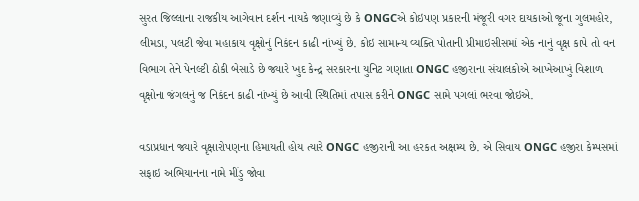સુરત જિલ્લાના રાજકીય આગેવાન દર્શન નાયકે જણાવ્યું છે કે ONGCએ કોઇપણ પ્રકારની મંજૂરી વગર દાયકાઓ જૂના ગુલમહોર, લીમડા, પલટી જેવા મહાકાય વૃક્ષોનું નિકંદન કાઢી નાંખ્યું છે. કોઇ સામાન્ય વ્યક્તિ પોતાની પ્રીમાઇસીસમાં એક નાનું વૃક્ષ કાપે તો વન વિભાગ તેને પેનલ્ટી ઠોકી બેસાડે છે જ્યારે ખુદ કેન્દ્ર સરકારના યુનિટ ગણાતા ONGC હજીરાના સંચાલકોએ આખેઆખું વિશાળ વૃક્ષોના જંગલનું જ નિકંદન કાઢી નાંખ્યું છે આવી સ્થિતિમાં તપાસ કરીને ONGC સામે પગલાં ભરવા જોઇએ.

વડાપ્રધાન જ્યારે વૃક્ષારોપણના હિમાયતી હોય ત્યારે ONGC હજીરાની આ હરકત અક્ષમ્ય છે. એ સિવાય ONGC હજીરા કેમ્પસમાં સફાઇ અભિયાનના નામે મીંડુ જોવા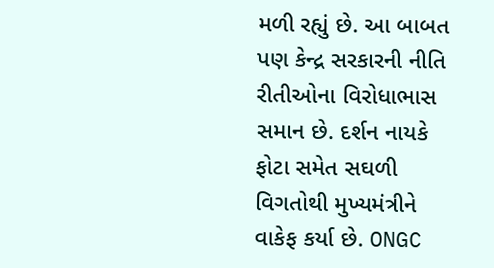મળી રહ્યું છે. આ બાબત પણ કેન્દ્ર સરકારની નીતિ રીતીઓના વિરોધાભાસ સમાન છે. દર્શન નાયકે ફોટા સમેત સઘળી વિગતોથી મુખ્યમંત્રીને વાકેફ કર્યા છે. ONGC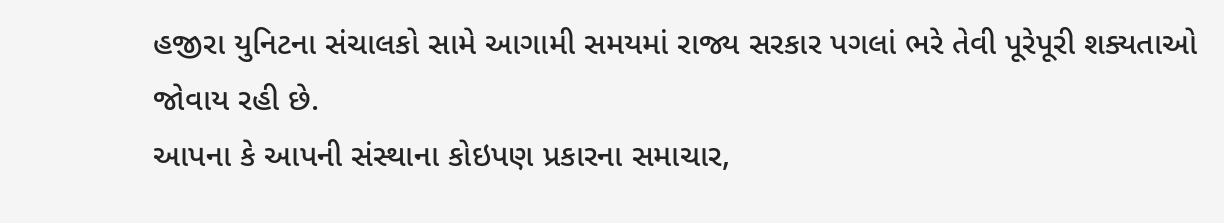હજીરા યુનિટના સંચાલકો સામે આગામી સમયમાં રાજ્ય સરકાર પગલાં ભરે તેવી પૂરેપૂરી શક્યતાઓ જોવાય રહી છે.
આપના કે આપની સંસ્થાના કોઇપણ પ્રકારના સમાચાર,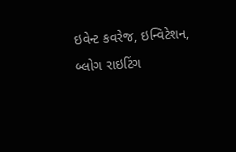ઇવેન્ટ કવરેજ, ઇન્વિટેશન, બ્લોગ રાઇટિંગ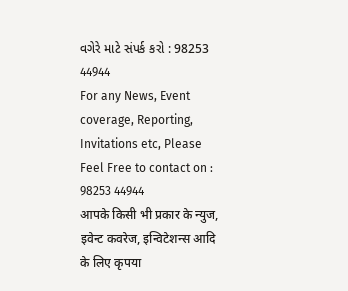વગેરે માટે સંપર્ક કરો : 98253 44944
For any News, Event coverage, Reporting, Invitations etc, Please Feel Free to contact on : 98253 44944
आपके किसी भी प्रकार के न्युज, इवेन्ट कवरेज, इन्विटेशन्स आदि के लिए कृपया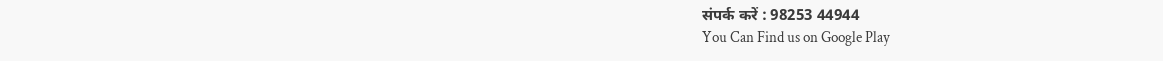संपर्क करें : 98253 44944
You Can Find us on Google Play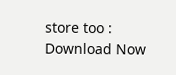store too : Download Now